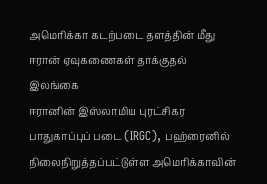அமெரிக்கா கடற்படை தளத்தின் மீது ஈரான் ஏவுகணைகள் தாக்குதல்
இலங்கை
ஈரானின் இஸ்லாமிய புரட்சிகர பாதுகாப்புப் படை (IRGC), பஹ்ரைனில் நிலைநிறுத்தப்பட்டுள்ள அமெரிக்காவின்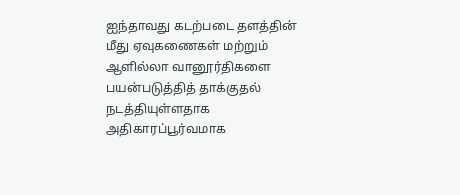ஐந்தாவது கடற்படை தளத்தின் மீது ஏவுகணைகள் மற்றும் ஆளில்லா வானூர்திகளை பயன்படுத்தித் தாக்குதல் நடத்தியுள்ளதாக அதிகாரப்பூர்வமாக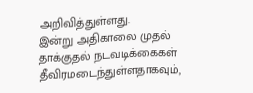அறிவித்துள்ளது.
இன்று அதிகாலை முதல் தாக்குதல் நடவடிக்கைகள் தீவிரமடைந்துள்ளதாகவும்,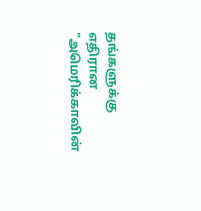தங்களுக்கு எதிரான "அமெரிக்காவின்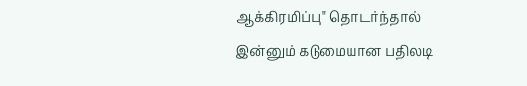ஆக்கிரமிப்பு" தொடர்ந்தால் இன்னும் கடுமையான பதிலடி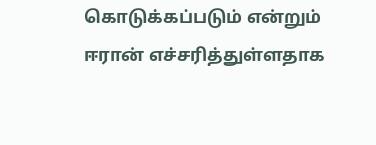கொடுக்கப்படும் என்றும் ஈரான் எச்சரித்துள்ளதாக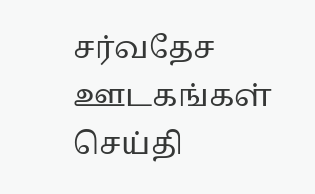சர்வதேச ஊடகங்கள் செய்தி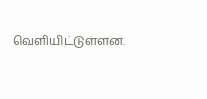வெளியிட்டுள்ளன.